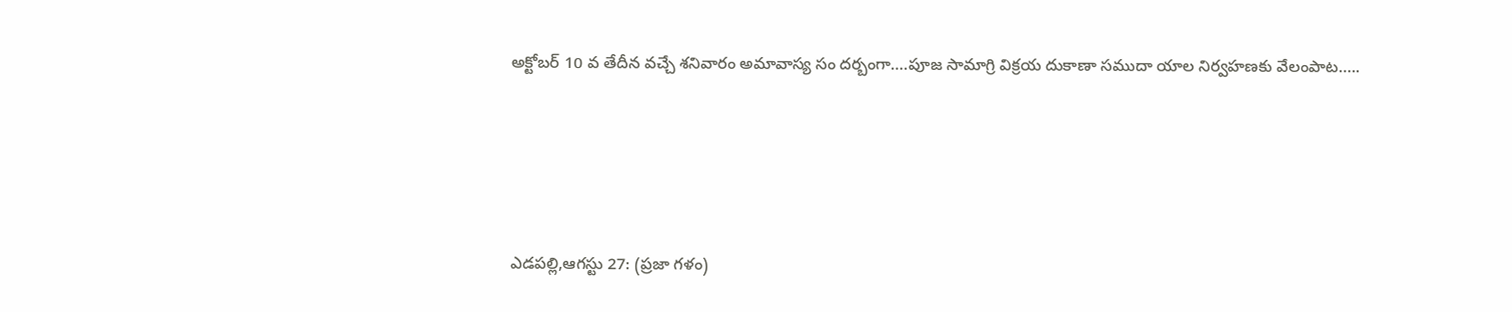అక్టోబర్ 10 వ తేదీన వచ్చే శనివారం అమావాస్య సం దర్బంగా….పూజ సామాగ్రి విక్రయ దుకాణా సముదా యాల నిర్వహణకు వేలంపాట…..





ఎడపల్లి,ఆగస్టు 27: (ప్రజా గళం)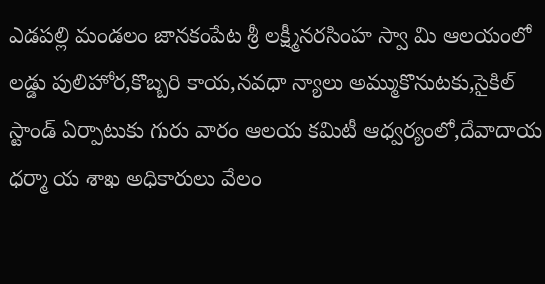ఎడపల్లి మండలం జానకంపేట శ్రీ లక్ష్మీనరసింహ స్వా మి ఆలయంలో లడ్డు పులిహోర,కొబ్బరి కాయ,నవధా న్యాలు అమ్ముకొనుటకు,సైకిల్ స్టాండ్ ఏర్పాటుకు గురు వారం ఆలయ కమిటీ ఆధ్వర్యంలో,దేవాదాయ ధర్మా య శాఖ అధికారులు వేలం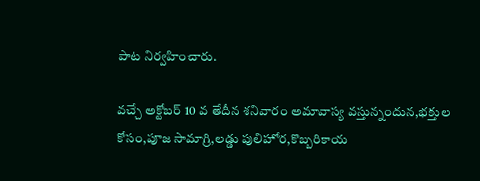పాట నిర్వహించారు.

వచ్చే అక్టోబర్ 10 వ తేదీన శనివారం అమావాస్య వస్తున్నందున,భక్తుల కోసం,పూజ సామాగ్రి,లడ్డు పులిహోర,కొబ్బరికాయ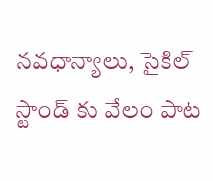నవధాన్యాలు, సైకిల్ స్టాండ్ కు వేలం పాట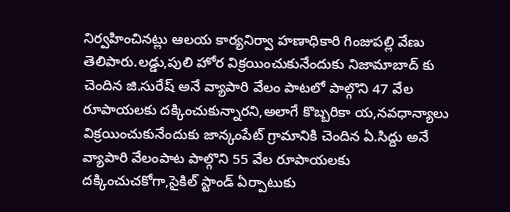నిర్వహించినట్లు ఆలయ కార్యనిర్వా హణాధికారి గింజుపల్లి వేణు తెలిపారు.లడ్డు,పులి హోర విక్రయించుకునేందుకు నిజామాబాద్ కు చెందిన జి.సురేష్ అనే వ్యాపారి వేలం పాటలో పాల్గొని 47 వేల రూపాయలకు దక్కించుకున్నారని,అలాగే కొబ్బరికా య,నవధాన్యాలు విక్రయించుకునేందుకు జాన్కంపేట్ గ్రామానికి చెందిన ఏ.సిద్దు అనే వ్యాపారి వేలంపాట పాల్గొని 55 వేల రూపాయలకు దక్కించుచకోగా,సైకిల్ స్టాండ్ ఏర్పాటుకు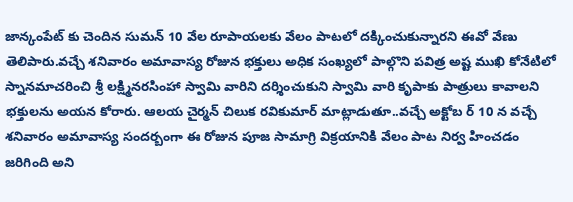జాన్కంపేట్ కు చెందిన సుమన్ 10 వేల రూపాయలకు వేలం పాటలో దక్కించుకున్నారని ఈవో వేణు తెలిపారు.వచ్చే శనివారం అమావాస్య రోజున భక్తులు అధిక సంఖ్యలో పాల్గొని పవిత్ర అష్ట ముఖి కోనేటిలో స్నానమాచరించి శ్రీ లక్ష్మినరసింహా స్వామి వారిని దర్శించుకుని స్వామి వారి కృపాకు పాత్రులు కావాలని భక్తులను అయన కోరారు. ఆలయ చైర్మన్ చిలుక రవికుమార్ మాట్లాడుతూ..వచ్చే అక్టోబ ర్ 10 న వచ్చే శనివారం అమావాస్య సందర్బంగా ఈ రోజున పూజ సామాగ్రి విక్రయానికి వేలం పాట నిర్వ హించడం జరిగింది అని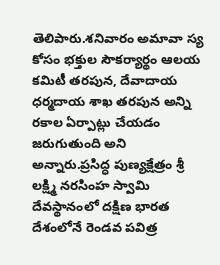తెలిపారు.శనివారం అమావా స్య కోసం భక్తుల సౌకర్యార్థం ఆలయ కమిటీ తరపున, దేవాదాయ ధర్మదాయ శాఖ తరపున అన్ని రకాల ఏర్పాట్లు చేయడం జరుగుతుంది అని అన్నారు.ప్రసిద్ధ పుణ్యక్షేత్రం శ్రీ లక్ష్మి నరసింహ స్వామి దేవస్థానంలో దక్షిణ భారత దేశంలోనే రెండవ పవిత్ర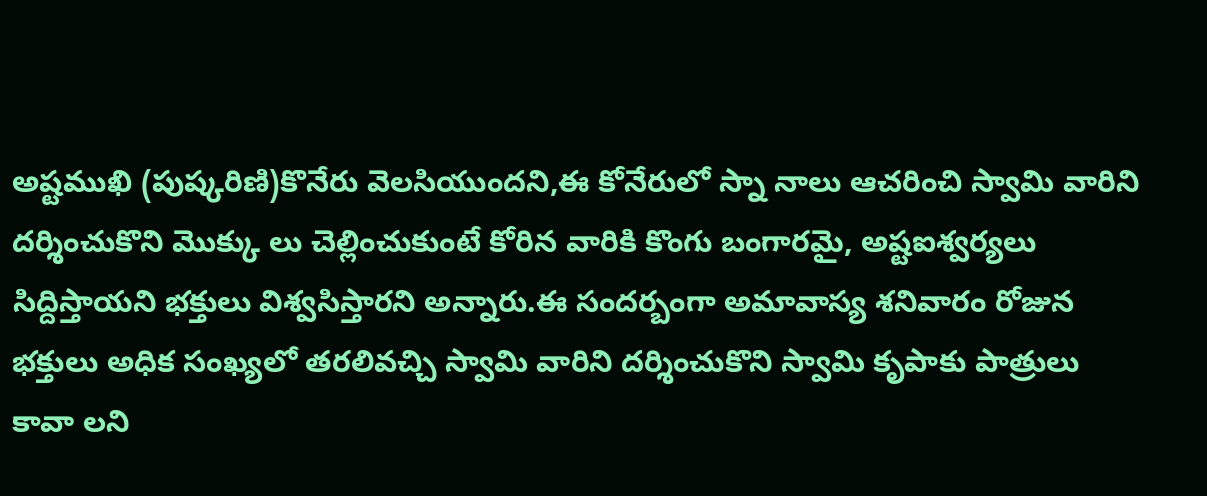అష్టముఖి (పుష్కరిణి)కొనేరు వెలసియుందని,ఈ కోనేరులో స్నా నాలు ఆచరించి స్వామి వారిని దర్శించుకొని మొక్కు లు చెల్లించుకుంటే కోరిన వారికి కొంగు బంగారమై, అష్టఐశ్వర్యలు సిద్దిస్తాయని భక్తులు విశ్వసిస్తారని అన్నారు.ఈ సందర్బంగా అమావాస్య శనివారం రోజున భక్తులు అధిక సంఖ్యలో తరలివచ్చి స్వామి వారిని దర్శించుకొని స్వామి కృపాకు పాత్రులు కావా లని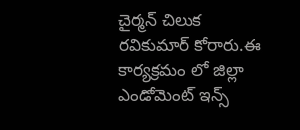చైర్మన్ చిలుక రవికుమార్ కోరారు.ఈ కార్యక్రమం లో జిల్లా ఎండోమెంట్ ఇన్స్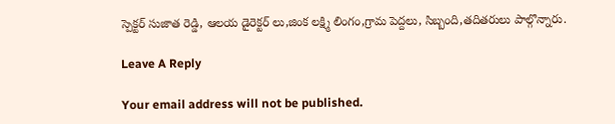స్పెక్టర్ సుజాత రెడ్డి, ఆలయ డైరెక్టర్ లు,జింక లక్ష్మి లింగం,గ్రామ పెద్దలు, సిబ్బంది,తదితరులు పాల్గొన్నారు.

Leave A Reply

Your email address will not be published.